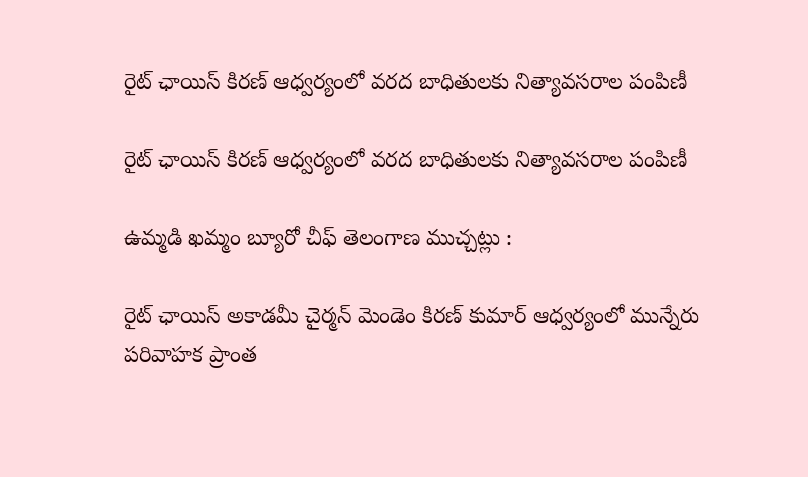రైట్ ఛాయిస్ కిరణ్ ఆధ్వర్యంలో వరద బాధితులకు నిత్యావసరాల పంపిణీ

రైట్ ఛాయిస్ కిరణ్ ఆధ్వర్యంలో వరద బాధితులకు నిత్యావసరాల పంపిణీ

ఉమ్మడి ఖమ్మం బ్యూరో చీఫ్ తెలంగాణ ముచ్చట్లు :

రైట్ ఛాయిస్ అకాడమీ చైర్మన్ మెండెం కిరణ్ కుమార్ ఆధ్వర్యంలో మున్నేరు పరివాహక ప్రాంత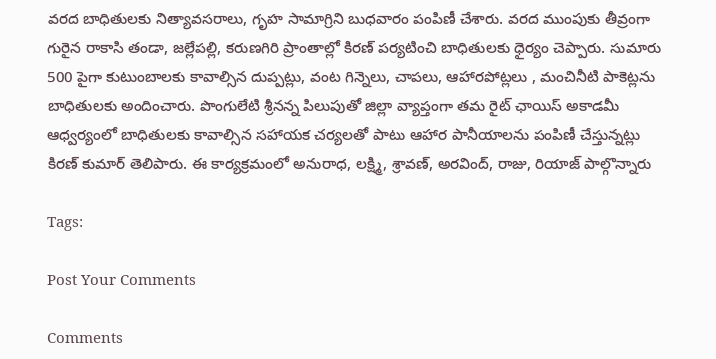వరద బాధితులకు నిత్యావసరాలు, గృహ సామాగ్రిని బుధవారం పంపిణీ చేశారు. వరద ముంపుకు తీవ్రంగా గురైన రాకాసి తండా, జల్లేపల్లి, కరుణగిరి ప్రాంతాల్లో కిరణ్ పర్యటించి బాధితులకు ధైర్యం చెప్పారు. సుమారు 500 పైగా కుటుంబాలకు కావాల్సిన దుప్పట్లు, వంట గిన్నెలు, చాపలు, ఆహారపోట్లలు , మంచినీటి పాకెట్లను బాధితులకు అందించారు. పొంగులేటి శ్రీనన్న పిలుపుతో జిల్లా వ్యాప్తంగా తమ రైట్ ఛాయిస్ అకాడమీ ఆధ్వర్యంలో బాధితులకు కావాల్సిన సహాయక చర్యలతో పాటు ఆహార పానీయాలను పంపిణీ చేస్తున్నట్లు కిరణ్ కుమార్ తెలిపారు. ఈ కార్యక్రమంలో అనురాధ, లక్ష్మి, శ్రావణ్, అరవింద్, రాజు, రియాజ్ పాల్గొన్నారు

Tags:

Post Your Comments

Comments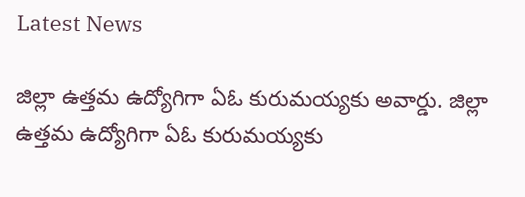Latest News

జిల్లా ఉత్తమ ఉద్యోగిగా ఏఓ కురుమయ్యకు అవార్డు. జిల్లా ఉత్తమ ఉద్యోగిగా ఏఓ కురుమయ్యకు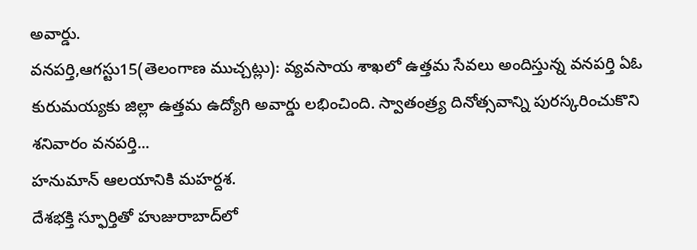అవార్డు.
వనపర్తి,ఆగస్టు15(తెలంగాణ ముచ్చట్లు): వ్యవసాయ శాఖలో ఉత్తమ సేవలు అందిస్తున్న వనపర్తి ఏఓ కురుమయ్యకు జిల్లా ఉత్తమ ఉద్యోగి అవార్డు లభించింది. స్వాతంత్ర్య దినోత్సవాన్ని పురస్కరించుకొని శనివారం వనపర్తి...
హనుమాన్ ఆలయానికి మహర్దశ.
దేశభక్తి స్ఫూర్తితో హుజురాబాద్‌లో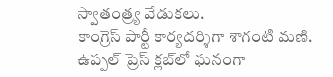స్వాతంత్ర్య వేడుకలు.
కాంగ్రెస్ పార్టీ కార్యదర్శిగా శాగంటి మణి.
ఉప్పల్ ప్రెస్ క్లబ్‌లో ఘనంగా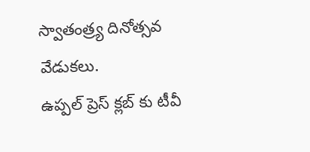స్వాతంత్ర్య దినోత్సవ వేడుకలు.
ఉప్పల్ ప్రెస్ క్లబ్‌ కు టీవీ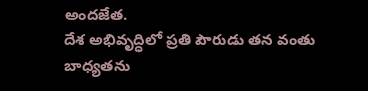అందజేత.
దేశ అభివృద్ధిలో ప్రతి పౌరుడు తన వంతు బాధ్యతను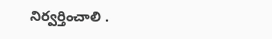నిర్వర్తించాలి .